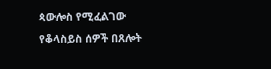ጳውሎስ የሚፈልገው የቆላስይስ ሰዎች በጸሎት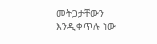መትጋታቸውን እንዲቀጥሉ ነው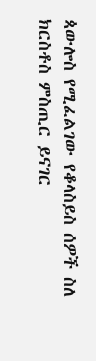ጳውሎስ የሚፈልገው የቆላስይስ ሰዎች ስለ ክርስቶስ ምስጢር ይናገር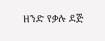ዘንድ የቃሉ ደጅ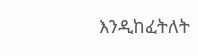እንዲከፈትለት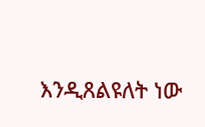እንዲጸልዩለት ነው